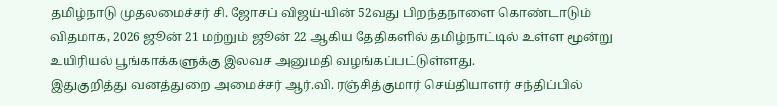தமிழ்நாடு முதலமைச்சர் சி. ஜோசப் விஜய்-யின் 52வது பிறந்தநாளை கொண்டாடும் விதமாக, 2026 ஜூன் 21 மற்றும் ஜூன் 22 ஆகிய தேதிகளில் தமிழ்நாட்டில் உள்ள மூன்று உயிரியல் பூங்காக்களுக்கு இலவச அனுமதி வழங்கப்பட்டுள்ளது.
இதுகுறித்து வனத்துறை அமைச்சர் ஆர்.வி. ரஞ்சித்குமார் செய்தியாளர் சந்திப்பில்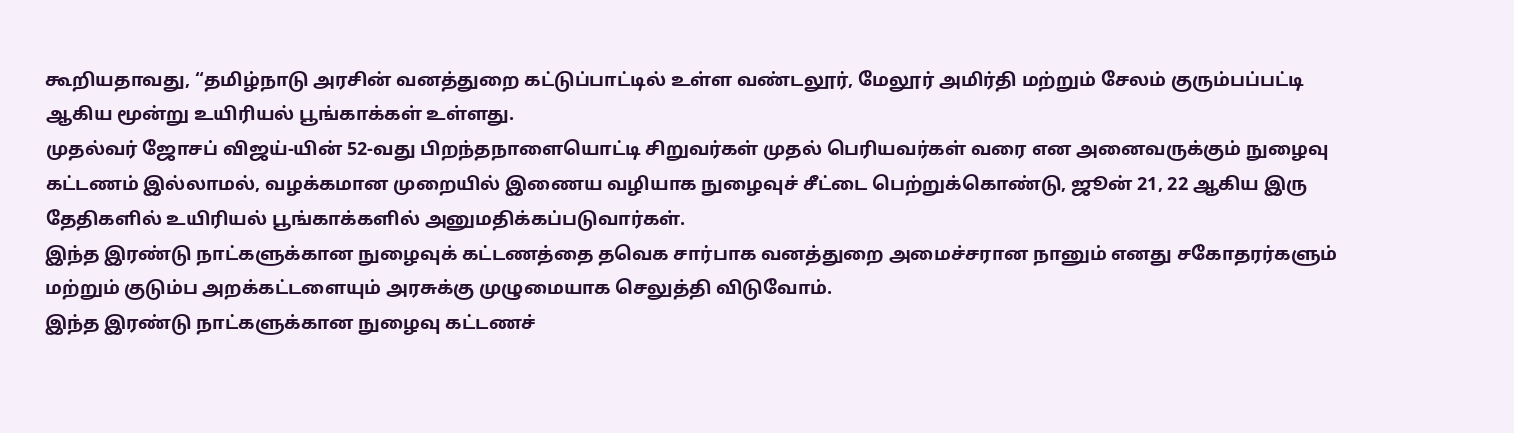கூறியதாவது, “தமிழ்நாடு அரசின் வனத்துறை கட்டுப்பாட்டில் உள்ள வண்டலூர், மேலூர் அமிர்தி மற்றும் சேலம் குரும்பப்பட்டி ஆகிய மூன்று உயிரியல் பூங்காக்கள் உள்ளது.
முதல்வர் ஜோசப் விஜய்-யின் 52-வது பிறந்தநாளையொட்டி சிறுவர்கள் முதல் பெரியவர்கள் வரை என அனைவருக்கும் நுழைவு கட்டணம் இல்லாமல், வழக்கமான முறையில் இணைய வழியாக நுழைவுச் சீட்டை பெற்றுக்கொண்டு, ஜூன் 21, 22 ஆகிய இரு தேதிகளில் உயிரியல் பூங்காக்களில் அனுமதிக்கப்படுவார்கள்.
இந்த இரண்டு நாட்களுக்கான நுழைவுக் கட்டணத்தை தவெக சார்பாக வனத்துறை அமைச்சரான நானும் எனது சகோதரர்களும் மற்றும் குடும்ப அறக்கட்டளையும் அரசுக்கு முழுமையாக செலுத்தி விடுவோம்.
இந்த இரண்டு நாட்களுக்கான நுழைவு கட்டணச்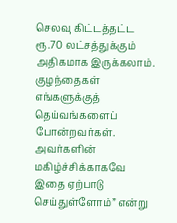செலவு கிட்டத்தட்ட ரூ.70 லட்சத்துக்கும் அதிகமாக இருக்கலாம்.
குழந்தைகள் எங்களுக்குத் தெய்வங்களைப் போன்றவர்கள். அவர்களின் மகிழ்ச்சிக்காகவே இதை ஏற்பாடு செய்துள்ளோம்” என்று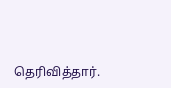தெரிவித்தார்.